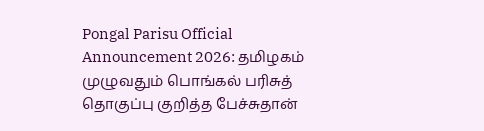Pongal Parisu Official Announcement 2026: தமிழகம் முழுவதும் பொங்கல் பரிசுத் தொகுப்பு குறித்த பேச்சுதான்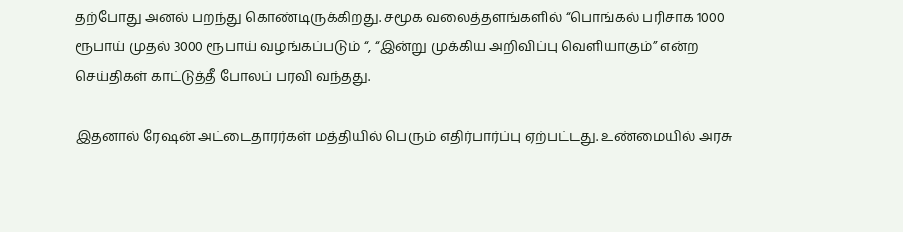தற்போது அனல் பறந்து கொண்டிருக்கிறது. சமூக வலைத்தளங்களில் “பொங்கல் பரிசாக 1000 ரூபாய் முதல் 3000 ரூபாய் வழங்கப்படும் “, “இன்று முக்கிய அறிவிப்பு வெளியாகும்” என்ற செய்திகள் காட்டுத்தீ போலப் பரவி வந்தது.

இதனால் ரேஷன் அட்டைதாரர்கள் மத்தியில் பெரும் எதிர்பார்ப்பு ஏற்பட்டது. உண்மையில் அரசு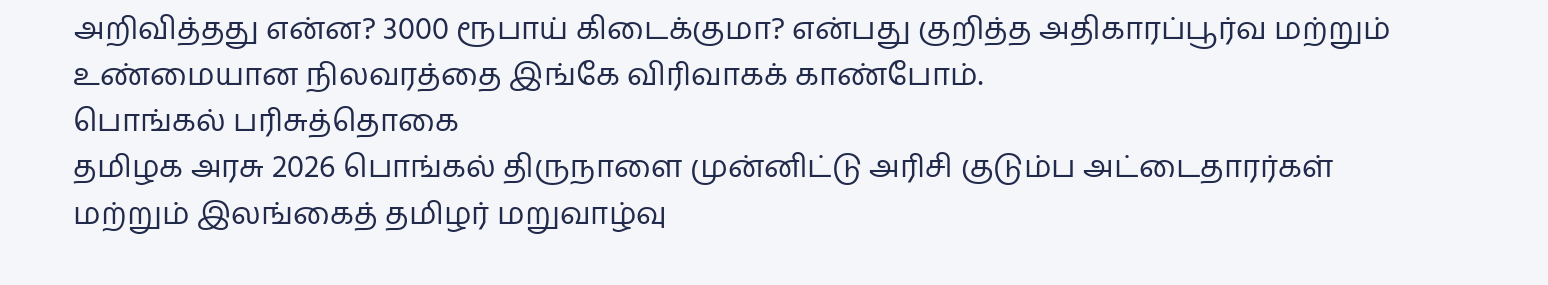அறிவித்தது என்ன? 3000 ரூபாய் கிடைக்குமா? என்பது குறித்த அதிகாரப்பூர்வ மற்றும் உண்மையான நிலவரத்தை இங்கே விரிவாகக் காண்போம்.
பொங்கல் பரிசுத்தொகை
தமிழக அரசு 2026 பொங்கல் திருநாளை முன்னிட்டு அரிசி குடும்ப அட்டைதாரர்கள் மற்றும் இலங்கைத் தமிழர் மறுவாழ்வு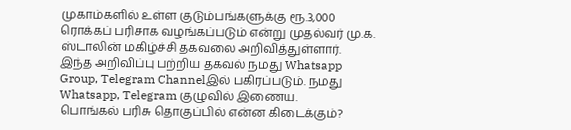முகாம்களில் உள்ள குடும்பங்களுக்கு ரூ.3,000 ரொக்கப் பரிசாக வழங்கப்படும் என்று முதல்வர் மு.க. ஸ்டாலின் மகிழ்ச்சி தகவலை அறிவித்துள்ளார்.
இந்த அறிவிப்பு பற்றிய தகவல் நமது Whatsapp Group, Telegram Channelஇல் பகிரப்படும். நமது Whatsapp, Telegram குழுவில் இணைய.
பொங்கல் பரிசு தொகுப்பில் என்ன கிடைக்கும்?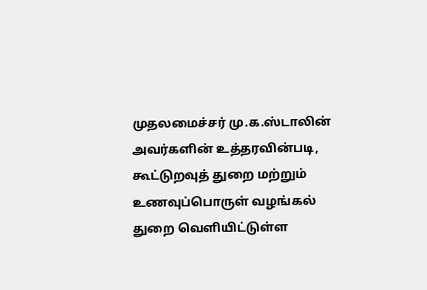முதலமைச்சர் மு.க.ஸ்டாலின் அவர்களின் உத்தரவின்படி, கூட்டுறவுத் துறை மற்றும் உணவுப்பொருள் வழங்கல் துறை வெளியிட்டுள்ள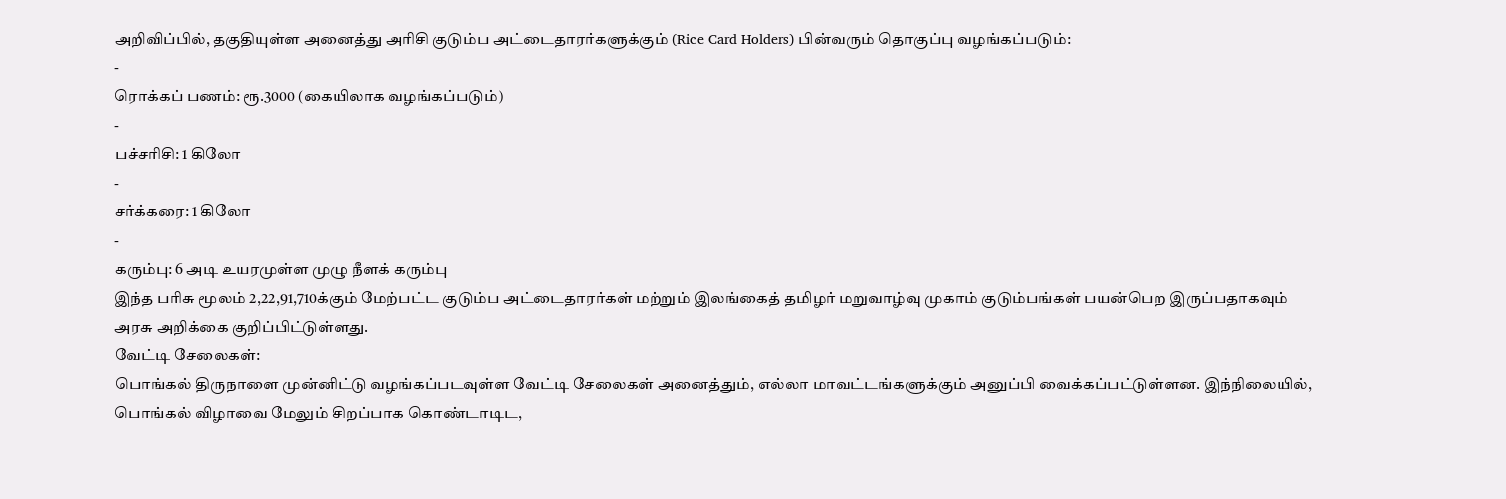அறிவிப்பில், தகுதியுள்ள அனைத்து அரிசி குடும்ப அட்டைதாரர்களுக்கும் (Rice Card Holders) பின்வரும் தொகுப்பு வழங்கப்படும்:
-
ரொக்கப் பணம்: ரூ.3000 (கையிலாக வழங்கப்படும்)
-
பச்சரிசி: 1 கிலோ
-
சர்க்கரை: 1 கிலோ
-
கரும்பு: 6 அடி உயரமுள்ள முழு நீளக் கரும்பு
இந்த பரிசு மூலம் 2,22,91,710க்கும் மேற்பட்ட குடும்ப அட்டைதாரர்கள் மற்றும் இலங்கைத் தமிழர் மறுவாழ்வு முகாம் குடும்பங்கள் பயன்பெற இருப்பதாகவும் அரசு அறிக்கை குறிப்பிட்டுள்ளது.
வேட்டி சேலைகள்:
பொங்கல் திருநாளை முன்னிட்டு வழங்கப்படவுள்ள வேட்டி சேலைகள் அனைத்தும், எல்லா மாவட்டங்களுக்கும் அனுப்பி வைக்கப்பட்டுள்ளன. இந்நிலையில், பொங்கல் விழாவை மேலும் சிறப்பாக கொண்டாடிட,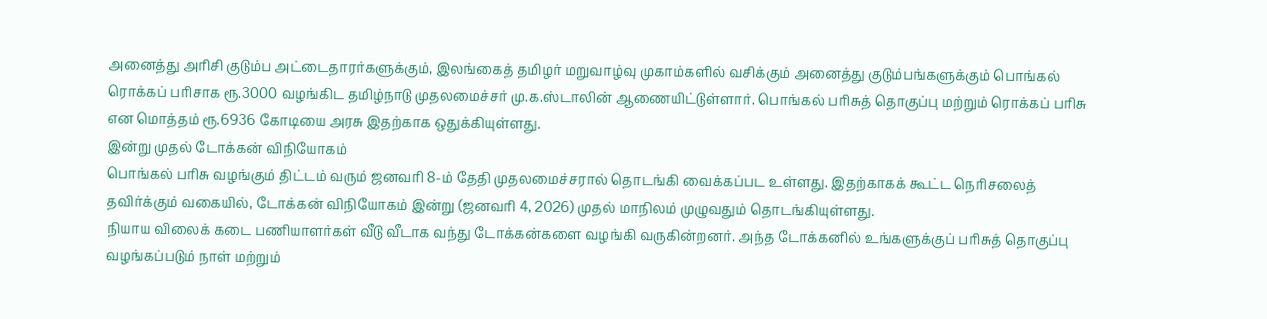அனைத்து அரிசி குடும்ப அட்டைதாரர்களுக்கும், இலங்கைத் தமிழர் மறுவாழ்வு முகாம்களில் வசிக்கும் அனைத்து குடும்பங்களுக்கும் பொங்கல் ரொக்கப் பரிசாக ரூ.3000 வழங்கிட தமிழ்நாடு முதலமைச்சர் மு.க.ஸ்டாலின் ஆணையிட்டுள்ளார். பொங்கல் பரிசுத் தொகுப்பு மற்றும் ரொக்கப் பரிசு என மொத்தம் ரூ.6936 கோடியை அரசு இதற்காக ஒதுக்கியுள்ளது.
இன்று முதல் டோக்கன் விநியோகம்
பொங்கல் பரிசு வழங்கும் திட்டம் வரும் ஜனவரி 8-ம் தேதி முதலமைச்சரால் தொடங்கி வைக்கப்பட உள்ளது. இதற்காகக் கூட்ட நெரிசலைத் தவிர்க்கும் வகையில், டோக்கன் விநியோகம் இன்று (ஜனவரி 4, 2026) முதல் மாநிலம் முழுவதும் தொடங்கியுள்ளது.
நியாய விலைக் கடை பணியாளர்கள் வீடு வீடாக வந்து டோக்கன்களை வழங்கி வருகின்றனர். அந்த டோக்கனில் உங்களுக்குப் பரிசுத் தொகுப்பு வழங்கப்படும் நாள் மற்றும்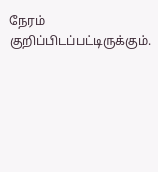நேரம் குறிப்பிடப்பட்டிருக்கும்.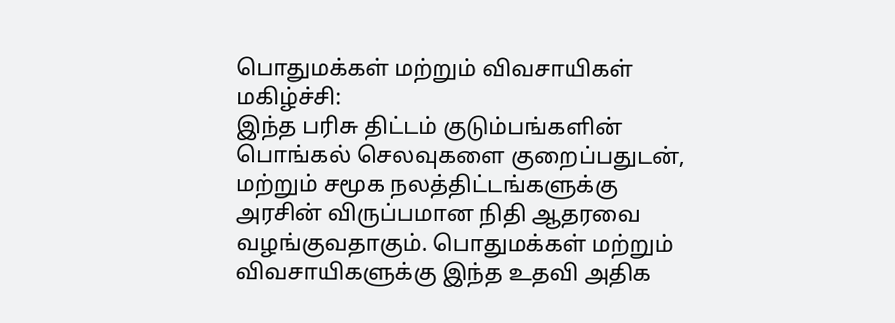பொதுமக்கள் மற்றும் விவசாயிகள் மகிழ்ச்சி:
இந்த பரிசு திட்டம் குடும்பங்களின் பொங்கல் செலவுகளை குறைப்பதுடன், மற்றும் சமூக நலத்திட்டங்களுக்கு அரசின் விருப்பமான நிதி ஆதரவை வழங்குவதாகும். பொதுமக்கள் மற்றும் விவசாயிகளுக்கு இந்த உதவி அதிக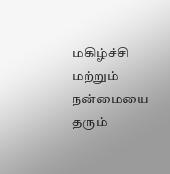மகிழ்ச்சி மற்றும் நன்மையை தரும்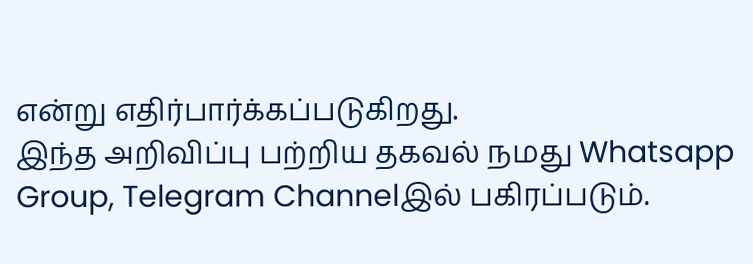என்று எதிர்பார்க்கப்படுகிறது.
இந்த அறிவிப்பு பற்றிய தகவல் நமது Whatsapp Group, Telegram Channelஇல் பகிரப்படும்.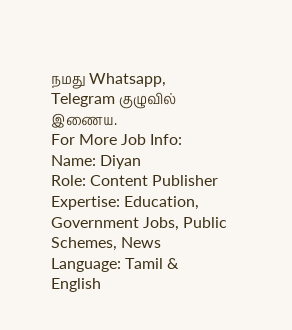நமது Whatsapp, Telegram குழுவில் இணைய.
For More Job Info:
Name: Diyan
Role: Content Publisher
Expertise: Education, Government Jobs, Public Schemes, News
Language: Tamil & English